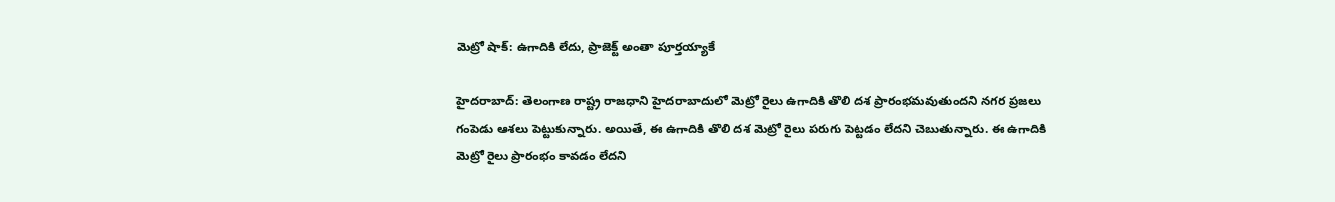మెట్రో షాక్: ఉగాదికి లేదు, ప్రాజెక్ట్ అంతా పూర్తయ్యాకే

హైదరాబాద్: తెలంగాణ రాష్ట్ర రాజధాని హైదరాబాదులో మెట్రో రైలు ఉగాదికి తొలి దశ ప్రారంభమవుతుందని నగర ప్రజలు గంపెడు ఆశలు పెట్టుకున్నారు. అయితే, ఈ ఉగాదికి తొలి దశ మెట్రో రైలు పరుగు పెట్టడం లేదని చెబుతున్నారు. ఈ ఉగాదికి మెట్రో రైలు ప్రారంభం కావడం లేదని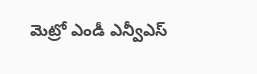మెట్రో ఎండీ ఎన్వీఎస్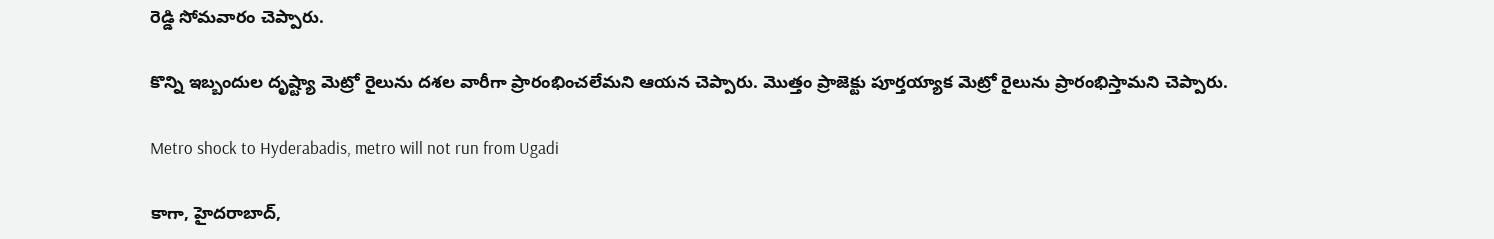రెడ్డి సోమవారం చెప్పారు.

కొన్ని ఇబ్బందుల దృష్ట్యా మెట్రో రైలును దశల వారీగా ప్రారంభించలేమని ఆయన చెప్పారు. మొత్తం ప్రాజెక్టు పూర్తయ్యాక మెట్రో రైలును ప్రారంభిస్తామని చెప్పారు.

Metro shock to Hyderabadis, metro will not run from Ugadi

కాగా, హైదరాబాద్,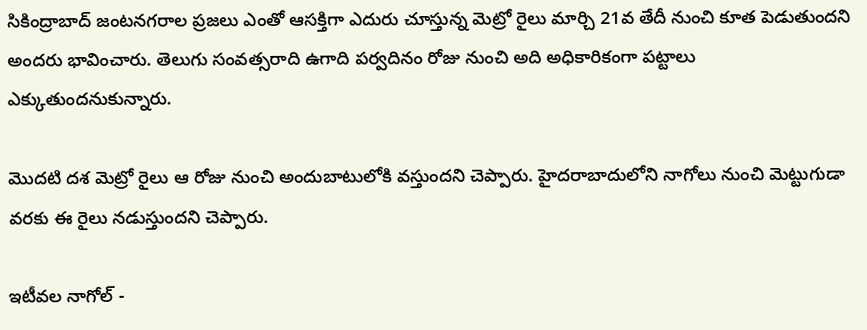సికింద్రాబాద్ జంటనగరాల ప్రజలు ఎంతో ఆసక్తిగా ఎదురు చూస్తున్న మెట్రో రైలు మార్చి 21వ తేదీ నుంచి కూత పెడుతుందని అందరు భావించారు. తెలుగు సంవత్సరాది ఉగాది పర్వదినం రోజు నుంచి అది అధికారికంగా పట్టాలు ఎక్కుతుందనుకున్నారు.

మొదటి దశ మెట్రో రైలు ఆ రోజు నుంచి అందుబాటులోకి వస్తుందని చెప్పారు. హైదరాబాదులోని నాగోలు నుంచి మెట్టుగుడా వరకు ఈ రైలు నడుస్తుందని చెప్పారు.

ఇటీవల నాగోల్ -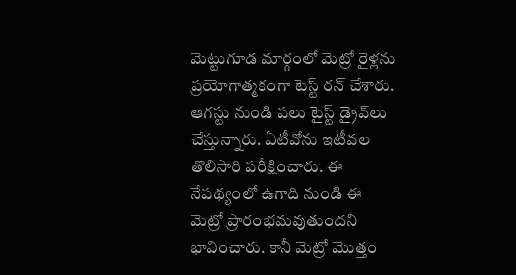మెట్టుగూడ మార్గంలో మెట్రో రైళ్లను ప్రయోగాత్మకంగా టెస్ట్ రన్ చేశారు. ఆగస్టు నుండి పలు టైస్ట్ డ్రైవ్‌లు చేస్తున్నారు. ఏటీవోను ఇటీవల తొలిసారి పరీక్షించారు. ఈ నేపథ్యంలో ఉగాది నుండి ఈ మెట్రో ప్రారంభమవుతుందని భావించారు. కానీ మెట్రో మొత్తం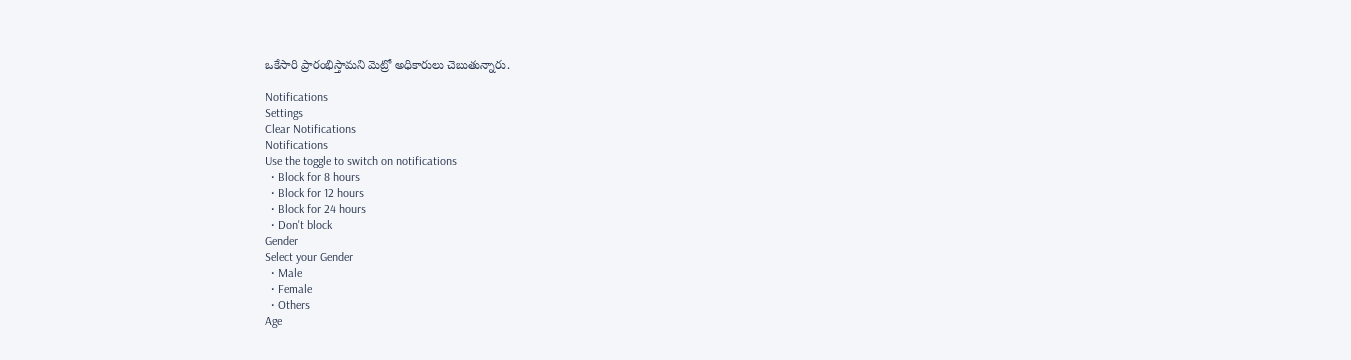ఒకేసారి ప్రారంభిస్తామని మెట్రో అధికారులు చెబుతున్నారు.

Notifications
Settings
Clear Notifications
Notifications
Use the toggle to switch on notifications
  • Block for 8 hours
  • Block for 12 hours
  • Block for 24 hours
  • Don't block
Gender
Select your Gender
  • Male
  • Female
  • Others
Age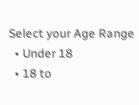Select your Age Range
  • Under 18
  • 18 to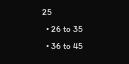25
  • 26 to 35
  • 36 to 45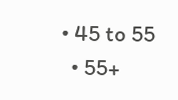• 45 to 55
  • 55+